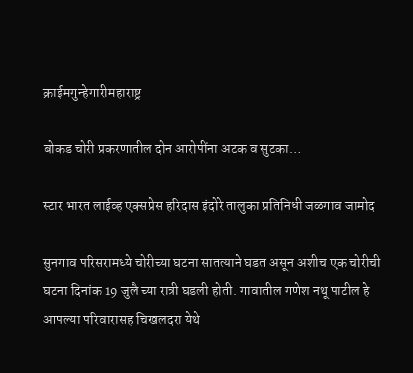क्राईमगुन्हेगारीमहाराष्ट्र

बोकड चोरी प्रकरणातील दोन आरोपींना अटक व सुटका…

स्टार भारत लाईव्ह एक्सप्रेस हरिदास इंदोरे तालुका प्रतिनिधी जळगाव जामोद

सुनगाव परिसरामध्ये चोरीच्या घटना सातत्याने घडत असून अशीच एक चोरीची घटना दिनांक 19 जुलै च्या रात्री घडली होती. गावातील गणेश नथू पाटील हे आपल्या परिवारासह चिखलदरा येथे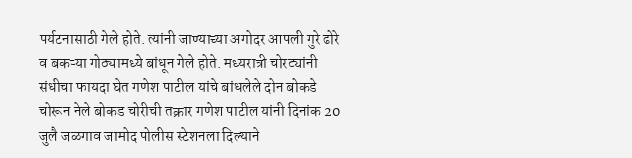पर्यटनासाठी गेले होते. त्यांनी जाण्याच्या अगोदर आपली गुरे ढोरे व बकऱ्या गोठ्यामध्ये बांधून गेले होते. मध्यरात्री चोरट्यांनी संधीचा फायदा घेत गणेश पाटील यांचे बांधलेले दोन बोकडे चोरून नेले बोकड चोरीची तक्रार गणेश पाटील यांनी दिनांक 20 जुलै जळगाव जामोद पोलीस स्टेशनला दिल्याने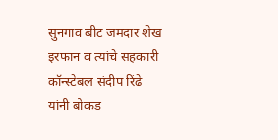सुनगाव बीट जमदार शेख इरफान व त्यांचे सहकारी कॉन्स्टेबल संदीप रिंढे यांनी बोकड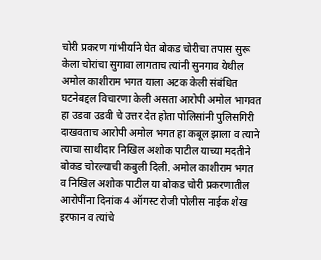चोरी प्रकरण गांभीर्याने घेत बोकड चोरीचा तपास सुरू केला चोरांचा सुगावा लागताच त्यांनी सुनगाव येथील अमोल काशीराम भगत याला अटक केली संबंधित घटनेबद्दल विचारणा केली असता आरोपी अमोल भागवत हा उडवा उडवी चे उत्तर देत होता पोलिसांनी पुलिसगिरी दाखवताच आरोपी अमोल भगत हा कबूल झाला व त्याने त्याचा साथीदार निखिल अशोक पाटील याच्या मदतीने बोकड चोरल्याची कबुली दिली. अमोल काशीराम भगत व निखिल अशोक पाटील या बोकड चोरी प्रकरणातील आरोपींना दिनांक 4 ऑगस्ट रोजी पोलीस नाईक शेख इरफान व त्यांचे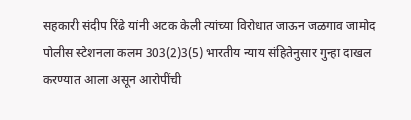सहकारी संदीप रिंढे यांनी अटक केली त्यांच्या विरोधात जाऊन जळगाव जामोद पोलीस स्टेशनला कलम 303(2)3(5) भारतीय न्याय संहितेनुसार गुन्हा दाखल करण्यात आला असून आरोपींची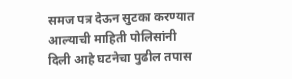समज पत्र देऊन सुटका करण्यात आल्याची माहिती पोलिसांनी दिली आहे घटनेचा पुढील तपास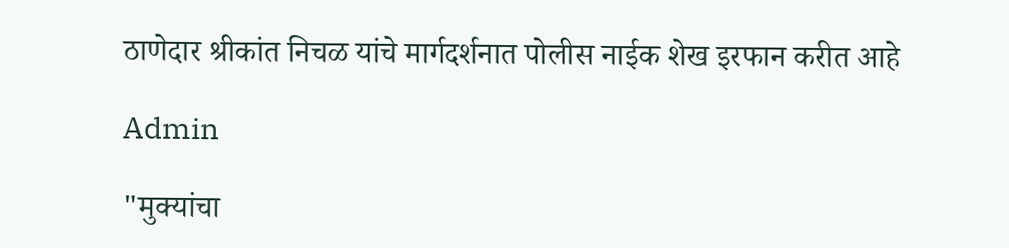ठाणेदार श्रीकांत निचळ यांचे मार्गदर्शनात पोलीस नाईक शेख इरफान करीत आहे

Admin

"मुक्यांचा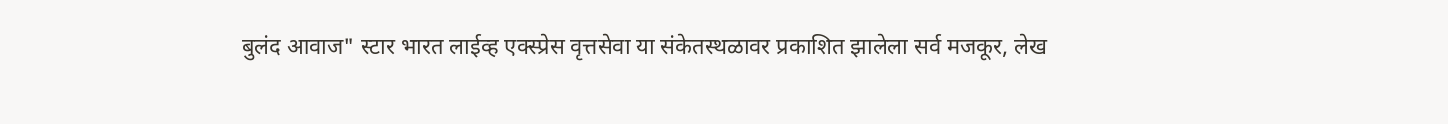बुलंद आवाज" स्टार भारत लाईव्ह एक्स्प्रेस वृत्तसेवा या संकेतस्थळावर प्रकाशित झालेला सर्व मजकूर, लेख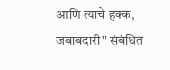आणि त्याचे हक्क, जबाबदारी" संबंधित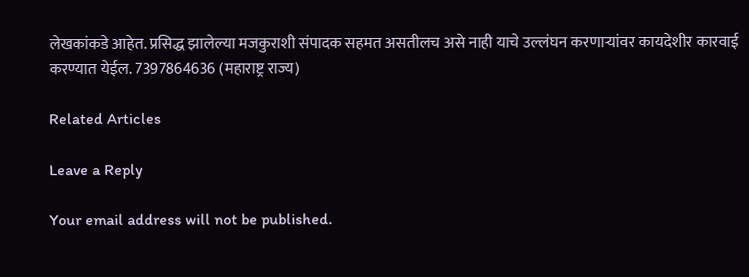लेखकांकडे आहेत. प्रसिद्ध झालेल्या मजकुराशी संपादक सहमत असतीलच असे नाही याचे उल्लंघन करणाऱ्यांवर कायदेशीर कारवाई करण्यात येईल. 7397864636 (महाराष्ट्र राज्य)

Related Articles

Leave a Reply

Your email address will not be published.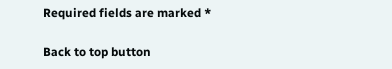Required fields are marked *

Back to top button